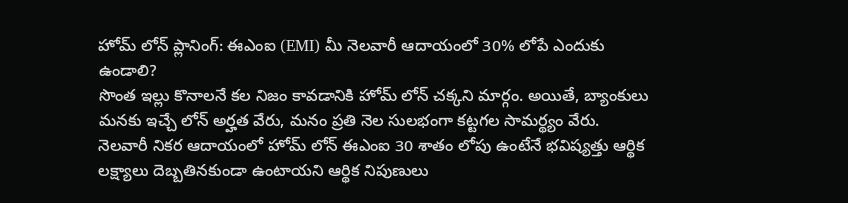హోమ్ లోన్ ప్లానింగ్: ఈఎంఐ (EMI) మీ నెలవారీ ఆదాయంలో 30% లోపే ఎందుకు ఉండాలి?
సొంత ఇల్లు కొనాలనే కల నిజం కావడానికి హోమ్ లోన్ చక్కని మార్గం. అయితే, బ్యాంకులు మనకు ఇచ్చే లోన్ అర్హత వేరు, మనం ప్రతి నెల సులభంగా కట్టగల సామర్థ్యం వేరు. నెలవారీ నికర ఆదాయంలో హోమ్ లోన్ ఈఎంఐ 30 శాతం లోపు ఉంటేనే భవిష్యత్తు ఆర్థిక లక్ష్యాలు దెబ్బతినకుండా ఉంటాయని ఆర్థిక నిపుణులు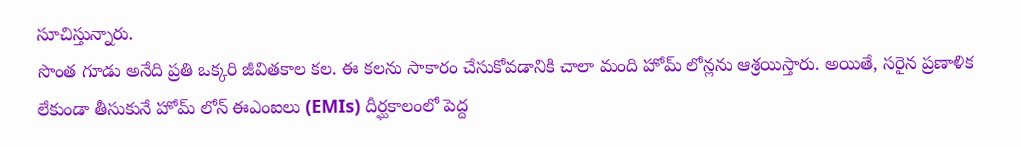సూచిస్తున్నారు.
సొంత గూడు అనేది ప్రతి ఒక్కరి జీవితకాల కల. ఈ కలను సాకారం చేసుకోవడానికి చాలా మంది హోమ్ లోన్లను ఆశ్రయిస్తారు. అయితే, సరైన ప్రణాళిక లేకుండా తీసుకునే హోమ్ లోన్ ఈఎంఐలు (EMIs) దీర్ఘకాలంలో పెద్ద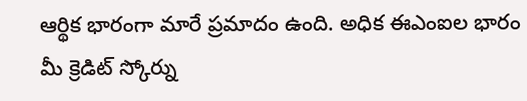ఆర్థిక భారంగా మారే ప్రమాదం ఉంది. అధిక ఈఎంఐల భారం మీ క్రెడిట్ స్కోర్ను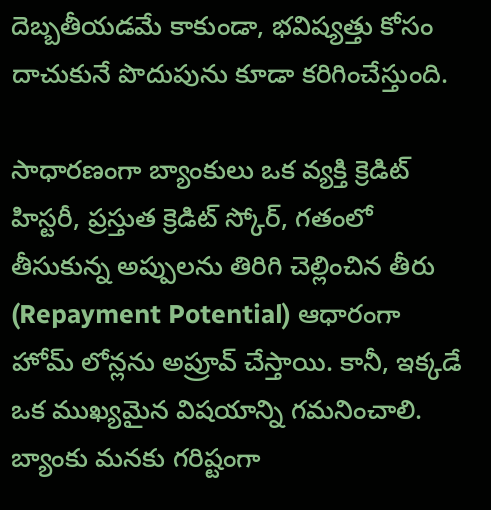దెబ్బతీయడమే కాకుండా, భవిష్యత్తు కోసం దాచుకునే పొదుపును కూడా కరిగించేస్తుంది.

సాధారణంగా బ్యాంకులు ఒక వ్యక్తి క్రెడిట్ హిస్టరీ, ప్రస్తుత క్రెడిట్ స్కోర్, గతంలో తీసుకున్న అప్పులను తిరిగి చెల్లించిన తీరు (Repayment Potential) ఆధారంగా హోమ్ లోన్లను అప్రూవ్ చేస్తాయి. కానీ, ఇక్కడే ఒక ముఖ్యమైన విషయాన్ని గమనించాలి. బ్యాంకు మనకు గరిష్టంగా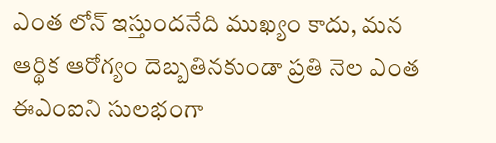ఎంత లోన్ ఇస్తుందనేది ముఖ్యం కాదు, మన ఆర్థిక ఆరోగ్యం దెబ్బతినకుండా ప్రతి నెల ఎంత ఈఎంఐని సులభంగా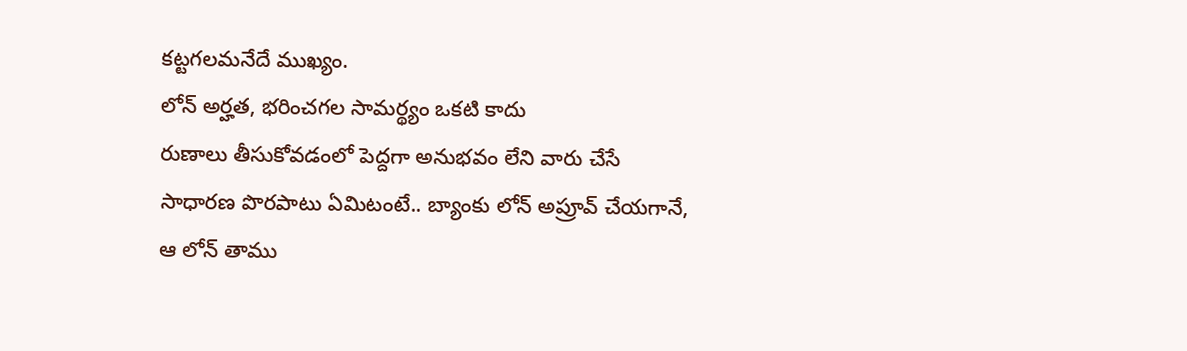కట్టగలమనేదే ముఖ్యం.
లోన్ అర్హత, భరించగల సామర్థ్యం ఒకటి కాదు
రుణాలు తీసుకోవడంలో పెద్దగా అనుభవం లేని వారు చేసే సాధారణ పొరపాటు ఏమిటంటే.. బ్యాంకు లోన్ అప్రూవ్ చేయగానే, ఆ లోన్ తాము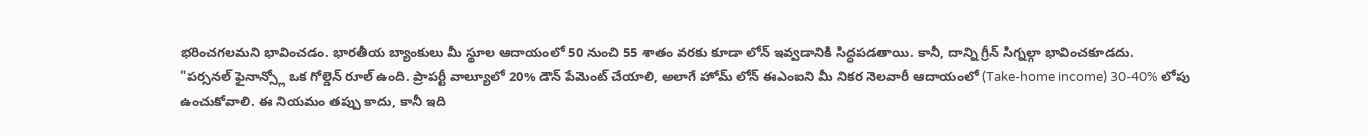భరించగలమని భావించడం. భారతీయ బ్యాంకులు మీ స్థూల ఆదాయంలో 50 నుంచి 55 శాతం వరకు కూడా లోన్ ఇవ్వడానికి సిద్ధపడతాయి. కానీ, దాన్ని గ్రీన్ సిగ్నల్గా భావించకూడదు.
"పర్సనల్ ఫైనాన్స్లో ఒక గోల్డెన్ రూల్ ఉంది. ప్రాపర్టీ వాల్యూలో 20% డౌన్ పేమెంట్ చేయాలి, అలాగే హోమ్ లోన్ ఈఎంఐని మీ నికర నెలవారీ ఆదాయంలో (Take-home income) 30-40% లోపు ఉంచుకోవాలి. ఈ నియమం తప్పు కాదు, కానీ ఇది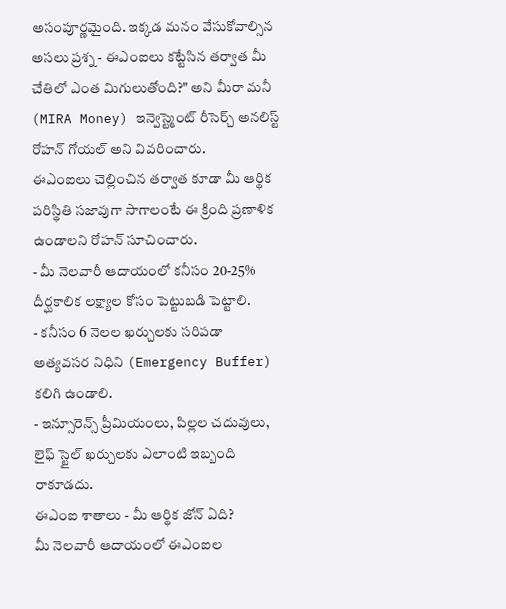అసంపూర్ణమైంది. ఇక్కడ మనం వేసుకోవాల్సిన అసలు ప్రశ్న - ఈఎంఐలు కట్టేసిన తర్వాత మీ చేతిలో ఎంత మిగులుతోంది?" అని మీరా మనీ (MIRA Money) ఇన్వెస్ట్మెంట్ రీసెర్చ్ అనలిస్ట్ రోహన్ గోయల్ అని వివరించారు.
ఈఎంఐలు చెల్లించిన తర్వాత కూడా మీ ఆర్థిక పరిస్థితి సజావుగా సాగాలంటే ఈ క్రింది ప్రణాళిక ఉండాలని రోహన్ సూచించారు.
- మీ నెలవారీ ఆదాయంలో కనీసం 20-25% దీర్ఘకాలిక లక్ష్యాల కోసం పెట్టుబడి పెట్టాలి.
- కనీసం 6 నెలల ఖర్చులకు సరిపడా అత్యవసర నిధిని (Emergency Buffer) కలిగి ఉండాలి.
- ఇన్సూరెన్స్ ప్రీమియంలు, పిల్లల చదువులు, లైఫ్ స్టైల్ ఖర్చులకు ఎలాంటి ఇబ్బంది రాకూడదు.
ఈఎంఐ శాతాలు - మీ ఆర్థిక జోన్ ఏది?
మీ నెలవారీ ఆదాయంలో ఈఎంఐల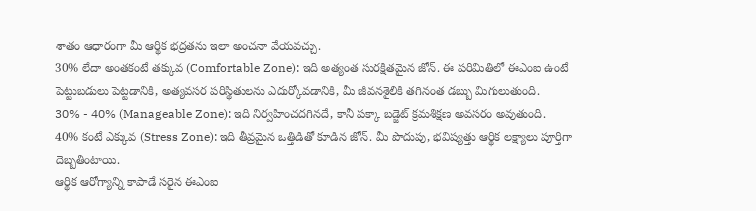శాతం ఆధారంగా మీ ఆర్థిక భద్రతను ఇలా అంచనా వేయవచ్చు.
30% లేదా అంతకంటే తక్కువ (Comfortable Zone): ఇది అత్యంత సురక్షితమైన జోన్. ఈ పరిమితిలో ఈఎంఐ ఉంటే పెట్టుబడులు పెట్టడానికి, అత్యవసర పరిస్థితులను ఎదుర్కోవడానికి, మీ జీవనశైలికి తగినంత డబ్బు మిగులుతుంది.
30% - 40% (Manageable Zone): ఇది నిర్వహించదగినదే, కానీ పక్కా బడ్జెట్ క్రమశిక్షణ అవసరం అవుతుంది.
40% కంటే ఎక్కువ (Stress Zone): ఇది తీవ్రమైన ఒత్తిడితో కూడిన జోన్. మీ పొదుపు, భవిష్యత్తు ఆర్థిక లక్ష్యాలు పూర్తిగా దెబ్బతింటాయి.
ఆర్థిక ఆరోగ్యాన్ని కాపాడే సరైన ఈఎంఐ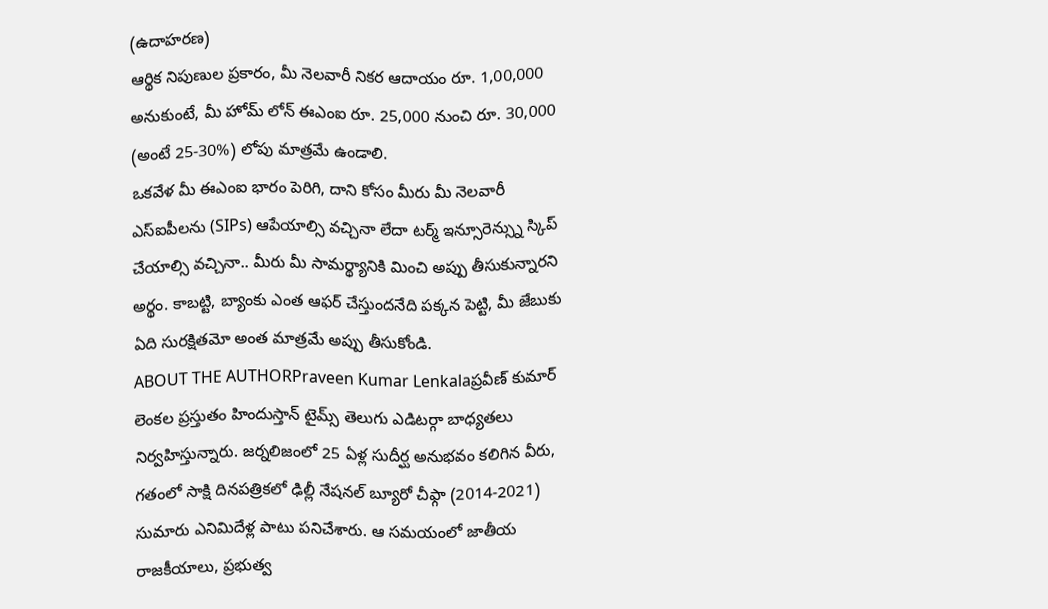(ఉదాహరణ)
ఆర్థిక నిపుణుల ప్రకారం, మీ నెలవారీ నికర ఆదాయం రూ. 1,00,000 అనుకుంటే, మీ హోమ్ లోన్ ఈఎంఐ రూ. 25,000 నుంచి రూ. 30,000 (అంటే 25-30%) లోపు మాత్రమే ఉండాలి.
ఒకవేళ మీ ఈఎంఐ భారం పెరిగి, దాని కోసం మీరు మీ నెలవారీ ఎస్ఐపీలను (SIPs) ఆపేయాల్సి వచ్చినా లేదా టర్మ్ ఇన్సూరెన్స్ను స్కిప్ చేయాల్సి వచ్చినా.. మీరు మీ సామర్థ్యానికి మించి అప్పు తీసుకున్నారని అర్థం. కాబట్టి, బ్యాంకు ఎంత ఆఫర్ చేస్తుందనేది పక్కన పెట్టి, మీ జేబుకు ఏది సురక్షితమో అంత మాత్రమే అప్పు తీసుకోండి.
ABOUT THE AUTHORPraveen Kumar Lenkalaప్రవీణ్ కుమార్ లెంకల ప్రస్తుతం హిందుస్తాన్ టైమ్స్ తెలుగు ఎడిటర్గా బాధ్యతలు నిర్వహిస్తున్నారు. జర్నలిజంలో 25 ఏళ్ల సుదీర్ఘ అనుభవం కలిగిన వీరు, గతంలో సాక్షి దినపత్రికలో ఢిల్లీ నేషనల్ బ్యూరో చీఫ్గా (2014-2021) సుమారు ఎనిమిదేళ్ల పాటు పనిచేశారు. ఆ సమయంలో జాతీయ రాజకీయాలు, ప్రభుత్వ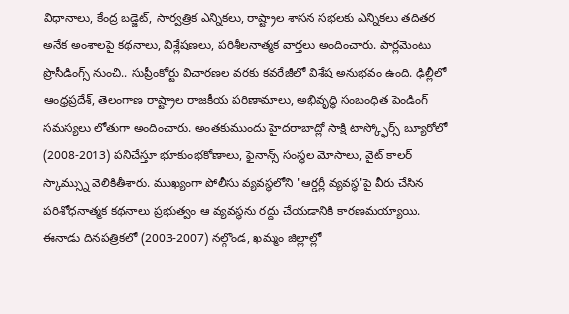విధానాలు, కేంద్ర బడ్జెట్, సార్వత్రిక ఎన్నికలు, రాష్ట్రాల శాసన సభలకు ఎన్నికలు తదితర అనేక అంశాలపై కథనాలు, విశ్లేషణలు, పరిశీలనాత్మక వార్తలు అందించారు. పార్లమెంటు ప్రొసీడింగ్స్ నుంచి.. సుప్రీంకోర్టు విచారణల వరకు కవరేజీలో విశేష అనుభవం ఉంది. ఢిల్లీలో ఆంధ్రప్రదేశ్, తెలంగాణ రాష్ట్రాల రాజకీయ పరిణామాలు, అభివృద్ధి సంబంధిత పెండింగ్ సమస్యలు లోతుగా అందించారు. అంతకుముందు హైదరాబాద్లో సాక్షి టాస్క్ఫోర్స్ బ్యూరోలో (2008-2013) పనిచేస్తూ భూకుంభకోణాలు, ఫైనాన్స్ సంస్థల మోసాలు, వైట్ కాలర్ స్కామ్స్ను వెలికితీశారు. ముఖ్యంగా పోలీసు వ్యవస్థలోని 'ఆర్డర్లీ వ్యవస్థ'పై వీరు చేసిన పరిశోధనాత్మక కథనాలు ప్రభుత్వం ఆ వ్యవస్థను రద్దు చేయడానికి కారణమయ్యాయి. ఈనాడు దినపత్రికలో (2003-2007) నల్గొండ, ఖమ్మం జిల్లాల్లో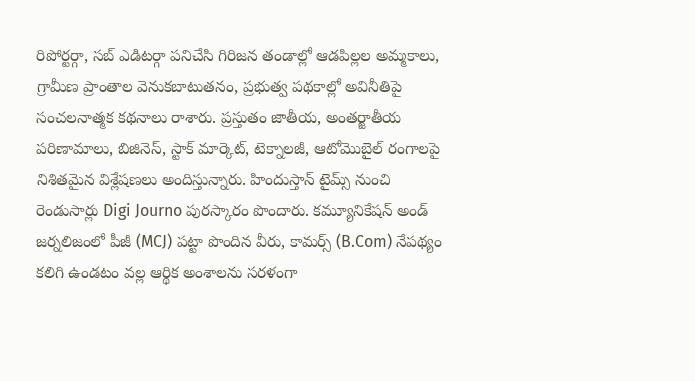రిపోర్టర్గా, సబ్ ఎడిటర్గా పనిచేసి గిరిజన తండాల్లో ఆడపిల్లల అమ్మకాలు, గ్రామీణ ప్రాంతాల వెనుకబాటుతనం, ప్రభుత్వ పథకాల్లో అవినీతిపై సంచలనాత్మక కథనాలు రాశారు. ప్రస్తుతం జాతీయ, అంతర్జాతీయ పరిణామాలు, బిజినెస్, స్టాక్ మార్కెట్, టెక్నాలజీ, ఆటోమొబైల్ రంగాలపై నిశితమైన విశ్లేషణలు అందిస్తున్నారు. హిందుస్తాన్ టైమ్స్ నుంచి రెండుసార్లు Digi Journo పురస్కారం పొందారు. కమ్యూనికేషన్ అండ్ జర్నలిజంలో పీజీ (MCJ) పట్టా పొందిన వీరు, కామర్స్ (B.Com) నేపథ్యం కలిగి ఉండటం వల్ల ఆర్థిక అంశాలను సరళంగా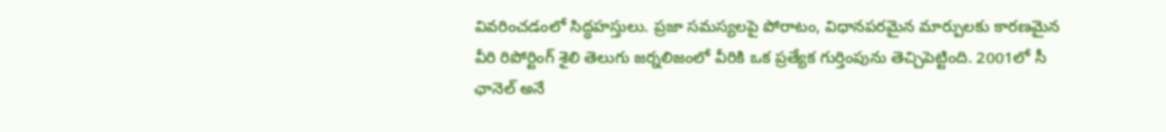వివరించడంలో సిద్ధహస్తులు. ప్రజా సమస్యలపై పోరాటం, విధానపరమైన మార్పులకు కారణమైన వీరి రిపోర్టింగ్ శైలి తెలుగు జర్నలిజంలో వీరికి ఒక ప్రత్యేక గుర్తింపును తెచ్చిపెట్టింది. 2001లో సీ ఛానెల్ అనే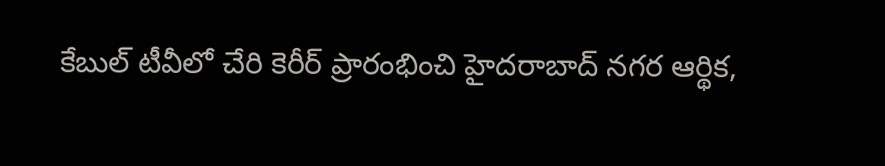కేబుల్ టీవీలో చేరి కెరీర్ ప్రారంభించి హైదరాబాద్ నగర ఆర్థిక,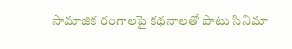సామాజిక రంగాలపై కథనాలతో పాటు సినిమా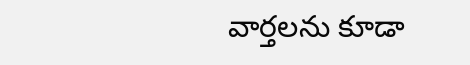వార్తలను కూడా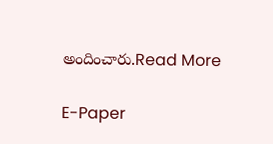అందించారు.Read More

E-Paper